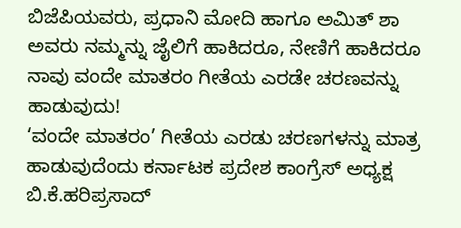ಬಿಜೆಪಿಯವರು, ಪ್ರಧಾನಿ ಮೋದಿ ಹಾಗೂ ಅಮಿತ್ ಶಾ ಅವರು ನಮ್ಮನ್ನು ಜೈಲಿಗೆ ಹಾಕಿದರೂ, ನೇಣಿಗೆ ಹಾಕಿದರೂ ನಾವು ವಂದೇ ಮಾತರಂ ಗೀತೆಯ ಎರಡೇ ಚರಣವನ್ನು ಹಾಡುವುದು!
‘ವಂದೇ ಮಾತರಂ’ ಗೀತೆಯ ಎರಡು ಚರಣಗಳನ್ನು ಮಾತ್ರ ಹಾಡುವುದೆಂದು ಕರ್ನಾಟಕ ಪ್ರದೇಶ ಕಾಂಗ್ರೆಸ್ ಅಧ್ಯಕ್ಷ ಬಿ.ಕೆ.ಹರಿಪ್ರಸಾದ್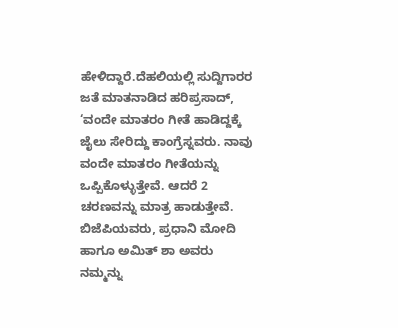ಹೇಳಿದ್ದಾರೆ.ದೆಹಲಿಯಲ್ಲಿ ಸುದ್ದಿಗಾರರ ಜತೆ ಮಾತನಾಡಿದ ಹರಿಪ್ರಸಾದ್, ‘ವಂದೇ ಮಾತರಂ ಗೀತೆ ಹಾಡಿದ್ದಕ್ಕೆ ಜೈಲು ಸೇರಿದ್ದು ಕಾಂಗ್ರೆಸ್ನವರು. ನಾವು ವಂದೇ ಮಾತರಂ ಗೀತೆಯನ್ನು ಒಪ್ಪಿಕೊಳ್ಳುತ್ತೇವೆ. ಆದರೆ 2 ಚರಣವನ್ನು ಮಾತ್ರ ಹಾಡುತ್ತೇವೆ. ಬಿಜೆಪಿಯವರು, ಪ್ರಧಾನಿ ಮೋದಿ ಹಾಗೂ ಅಮಿತ್ ಶಾ ಅವರು ನಮ್ಮನ್ನು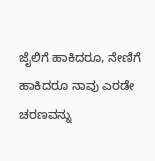ಜೈಲಿಗೆ ಹಾಕಿದರೂ, ನೇಣಿಗೆ ಹಾಕಿದರೂ ನಾವು ಎರಡೇ ಚರಣವನ್ನು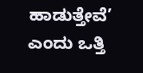ಹಾಡುತ್ತೇವೆ’ ಎಂದು ಒತ್ತಿ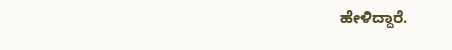ಹೇಳಿದ್ದಾರೆ.